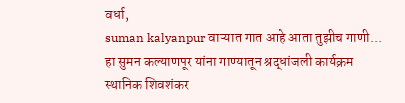वर्धा,
suman kalyanpur वाऱ्यात गात आहे आता तुझीच गाणी... हा सुमन कल्याणपूर यांना गाण्यातून श्रद्धांजली कार्यक्रम स्थानिक शिवशंकर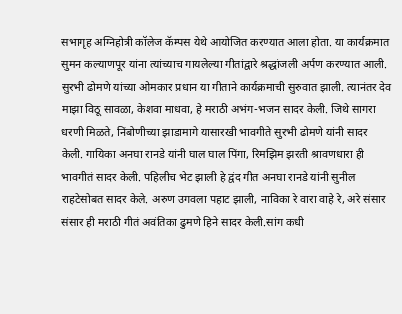सभागृह अग्निहोत्री कॉलेज कॅम्पस येथे आयोजित करण्यात आला होता. या कार्यक्रमात सुमन कल्याणपूर यांना त्यांच्याच गायलेल्या गीतांद्वारे श्रद्धांजली अर्पण करण्यात आली.
सुरभी ढोमणे यांच्या ओमकार प्रधान या गीताने कार्यक्रमाची सुरुवात झाली. त्यानंतर देव माझा विठू सावळा, केशवा माधवा, हे मराठी अभंग-भजन सादर केली. जिथे सागरा धरणी मिळते, निंबोणीच्या झाडामागे यासारखी भावगीते सुरभी ढोमणे यांनी सादर केली. गायिका अनघा रानडे यांनी घाल घाल पिंगा, रिमझिम झरती श्रावणधारा ही भावगीतं सादर केली. पहिलीच भेट झाली हे द्वंद गीत अनघा रानडे यांनी सुनील राहटेसोबत सादर केले. अरुण उगवला पहाट झाली, नाविका रे वारा वाहे रे, अरे संसार संसार ही मराठी गीतं अवंतिका ढुमणे हिने सादर केली.सांग कधी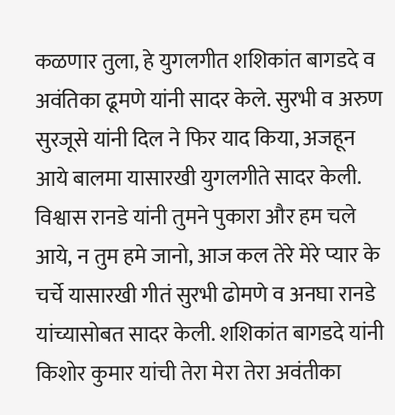कळणार तुला, हे युगलगीत शशिकांत बागडदे व अवंतिका ढूमणे यांनी सादर केले. सुरभी व अरुण सुरजूसे यांनी दिल ने फिर याद किया, अजहून आये बालमा यासारखी युगलगीते सादर केली. विश्वास रानडे यांनी तुमने पुकारा और हम चले आये, न तुम हमे जानो, आज कल तेरे मेरे प्यार के चर्चे यासारखी गीतं सुरभी ढोमणे व अनघा रानडे यांच्यासोबत सादर केली. शशिकांत बागडदे यांनी किशोर कुमार यांची तेरा मेरा तेरा अवंतीका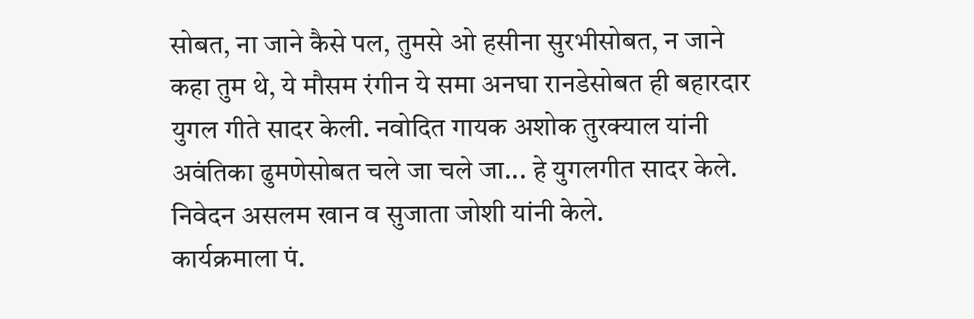सोबत, ना जाने कैसे पल, तुमसे ओ हसीना सुरभीसोबत, न जाने कहा तुम थे, ये मौसम रंगीन ये समा अनघा रानडेसोबत ही बहारदार युगल गीते सादर केली. नवोदित गायक अशोक तुरक्याल यांनी अवंतिका ढुमणेसोबत चले जा चले जा... हे युगलगीत सादर केले. निवेदन असलम खान व सुजाता जोशी यांनी केले.
कार्यक्रमाला पं.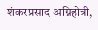शंकरप्रसाद अग्निहोत्री,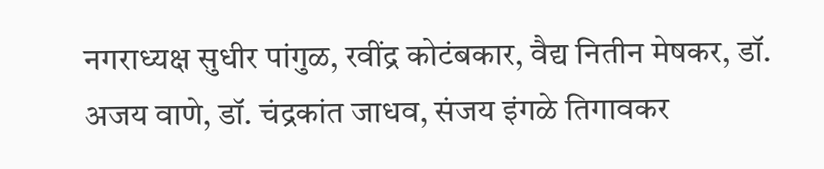नगराध्यक्ष सुधीर पांगुळ, रवींद्र कोटंबकार, वैद्य नितीन मेषकर, डॉ. अजय वाणे, डॉ. चंद्रकांत जाधव, संजय इंगळे तिगावकर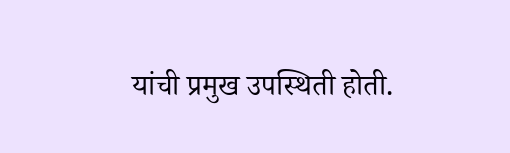यांची प्रमुख उपस्थिती होती.